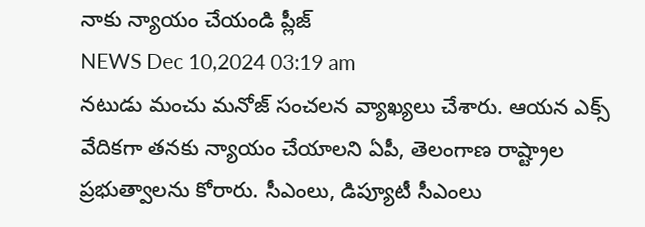నాకు న్యాయం చేయండి ప్లీజ్
NEWS Dec 10,2024 03:19 am
నటుడు మంచు మనోజ్ సంచలన వ్యాఖ్యలు చేశారు. ఆయన ఎక్స్ వేదికగా తనకు న్యాయం చేయాలని ఏపీ, తెలంగాణ రాష్ట్రాల ప్రభుత్వాలను కోరారు. సీఎంలు, డిప్యూటీ సీఎంలు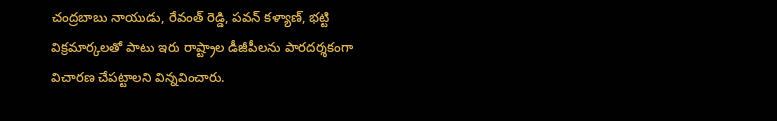చంద్రబాబు నాయుడు, రేవంత్ రెడ్డి, పవన్ కళ్యాణ్, భట్టి విక్రమార్కలతో పాటు ఇరు రాష్ట్రాల డీజీపీలను పారదర్శకంగా విచారణ చేపట్టాలని విన్నవించారు.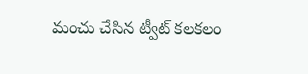మంచు చేసిన ట్వీట్ కలకలం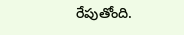రేపుతోంది.